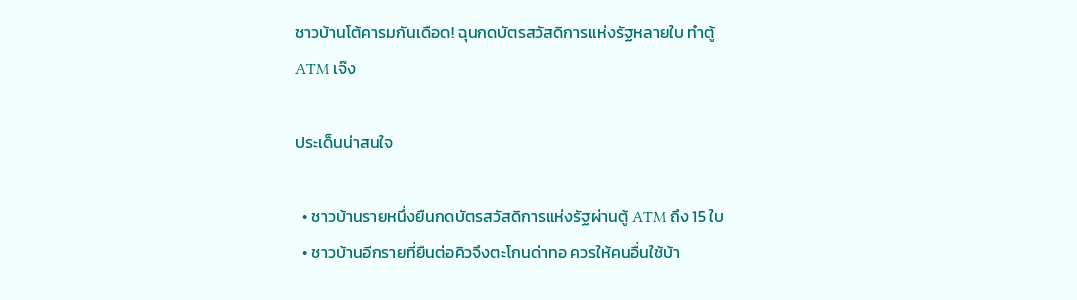ชาวบ้านโต้คารมกันเดือด! ฉุนกดบัตรสวัสดิการแห่งรัฐหลายใบ ทำตู้ ATM เจ๊ง

ประเด็นน่าสนใจ

  • ชาวบ้านรายหนึ่งยืนกดบัตรสวัสดิการแห่งรัฐผ่านตู้ ATM ถึง 15 ใบ
  • ชาวบ้านอีกรายที่ยืนต่อคิวจึงตะโกนด่าทอ ควรให้คนอื่นใช้บ้า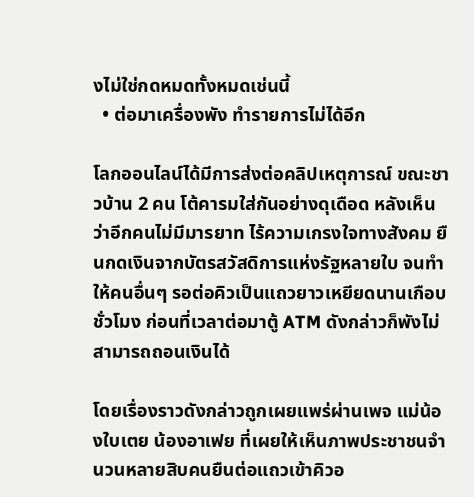งไม่ใช่กดหมดทั้งหมดเช่นนี้
  • ต่อมาเครื่องพัง ทำรายการไม่ได้อีก

โลกออนไลน์ได้มีการส่งต่อคลิปเหตุการณ์ ขณะชาวบ้าน 2 คน โต้คารมใส่กันอย่างดุเดือด หลังเห็นว่าอีกคนไม่มีมารยาท ไร้ความเกรงใจทางสังคม ยืนกดเงินจากบัตรสวัสดิการแห่งรัฐหลายใบ จนทำให้คนอื่นๆ รอต่อคิวเป็นแถวยาวเหยียดนานเกือบชั่วโมง ก่อนที่เวลาต่อมาตู้ ATM ดังกล่าวก็พังไม่สามารถถอนเงินได้

โดยเรื่องราวดังกล่าวถูกเผยแพร่ผ่านเพจ แม่น้องใบเตย น้องอาเฟย ที่เผยให้เห็นภาพประชาชนจำนวนหลายสิบคนยืนต่อแถวเข้าคิวอ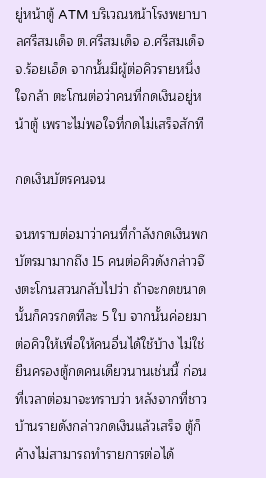ยู่หน้าตู้ ATM บริเวณหน้าโรงพยาบาลศรีสมเด็จ ต.ศรีสมเด็จ อ.ศรีสมเด็จ จ.ร้อยเอ็ด จากนั้นมีผู้ต่อคิวรายหนึ่งใจกล้า ตะโกนต่อว่าคนที่กดเงินอยู่หน้าตู้ เพราะไม่พอใจที่กดไม่เสร็จสักที

กดเงินบัตรคนจน

จนทราบต่อมาว่าคนที่กำลังกดเงินพกบัตรมามากถึง 15 คนต่อคิวดังกล่าวจึงตะโกนสวนกลับไปว่า ถ้าจะกดขนาดนั้นก็ควรกดทีละ 5 ใบ จากนั้นค่อยมาต่อคิวให้เพื่อให้คนอื่นได้ใช้บ้าง ไม่ใช่ยืนครองตู้กดคนเดียวนานเช่นนี้ ก่อนที่เวลาต่อมาจะทราบว่า หลังจากที่ชาวบ้านรายดังกล่าวกดเงินแล้วเสร็จ ตู้ก็ค้างไม่สามารถทำรายการต่อได้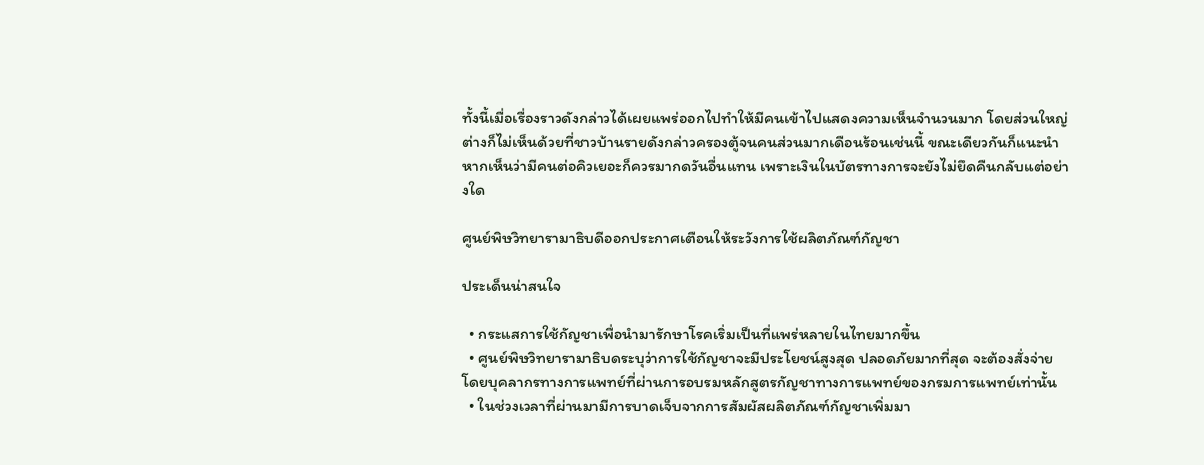ทั้งนี้เมื่อเรื่องราวดังกล่าวได้เผยแพร่ออกไปทำให้มีคนเข้าไปแสดงความเห็นจำนวนมาก โดยส่วนใหญ่ต่างก็ไม่เห็นด้วยที่ชาวบ้านรายดังกล่าวครองตู้จนคนส่วนมากเดือนร้อนเช่นนี้ ขณะเดียวกันก็แนะนำหากเห็นว่ามีคนต่อคิวเยอะก็ควรมากดวันอื่นแทน เพราะเงินในบัตรทางการจะยังไม่ยึดคืนกลับแต่อย่างใด

ศูนย์พิษวิทยารามาธิบดีออกประกาศเตือนให้ระวังการใช้ผลิตภัณฑ์กัญชา

ประเด็นน่าสนใจ

  • กระแสการใช้กัญชาเพื่อนำมารักษาโรคเริ่มเป็นที่แพร่หลายในไทยมากขึ้น
  • ศูนย์พิษวิทยารามาธิบดระบุว่าการใช้กัญชาจะมีประโยชน์สูงสุด ปลอดภัยมากที่สุด จะต้องสั่งจ่ายโดยบุคลากรทางการแพทย์ที่ผ่านการอบรมหลักสูตรกัญชาทางการแพทย์ของกรมการแพทย์เท่านั้น
  • ในช่วงเวลาที่ผ่านมามีการบาดเจ็บจากการสัมผัสผลิตภัณฑ์กัญชาเพิ่มมา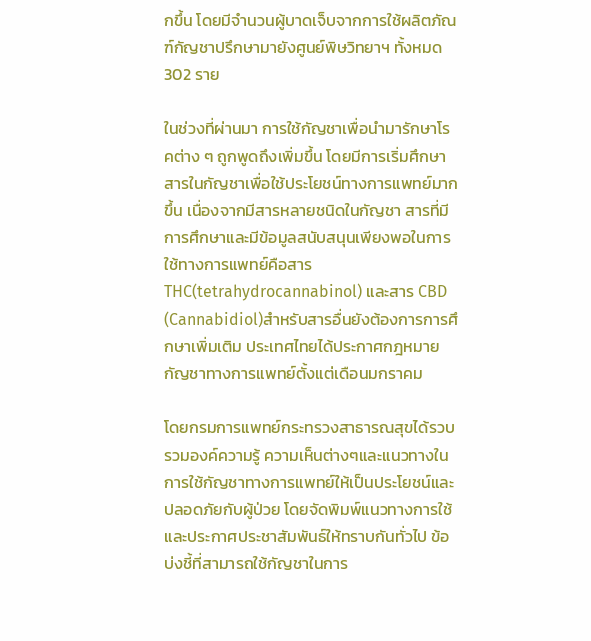กขึ้น โดยมีจำนวนผู้บาดเจ็บจากการใช้ผลิตภัณฑ์กัญชาปรึกษามายังศูนย์พิษวิทยาฯ ทั้งหมด 302 ราย

ในช่วงที่ผ่านมา การใช้กัญชาเพื่อนำมารักษาโรคต่าง ๆ ถูกพูดถึงเพิ่มขึ้น โดยมีการเริ่มศึกษาสารในกัญชาเพื่อใช้ประโยชน์ทางการแพทย์มากขึ้น เนื่องจากมีสารหลายชนิดในกัญชา สารที่มีการศึกษาและมีข้อมูลสนับสนุนเพียงพอในการใช้ทางการแพทย์คือสาร THC(tetrahydrocannabinol) และสาร CBD (Cannabidiol)สำหรับสารอื่นยังต้องการการศึกษาเพิ่มเติม ประเทศไทยได้ประกาศกฎหมายกัญชาทางการแพทย์ตั้งแต่เดือนมกราคม

โดยกรมการแพทย์กระทรวงสาธารณสุขได้รวบรวมองค์ความรู้ ความเห็นต่างๆและแนวทางในการใช้กัญชาทางการแพทย์ให้เป็นประโยชน์และปลอดภัยกับผู้ป่วย โดยจัดพิมพ์แนวทางการใช้และประกาศประชาสัมพันธ์ให้ทราบกันทั่วไป ข้อบ่งชี้ที่สามารถใช้กัญชาในการ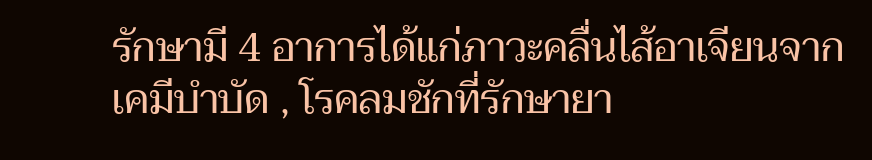รักษามี 4 อาการได้แก่ภาวะคลื่นไส้อาเจียนจากเคมีบำบัด , โรคลมชักที่รักษายา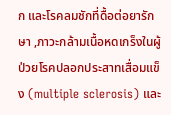ก และโรคลมชักที่ดื้อต่อยารักษา ,ภาวะกล้ามเนื้อหดเกร็งในผู้ป่วยโรคปลอกประสาทเสื่อมแข็ง (multiple sclerosis) และ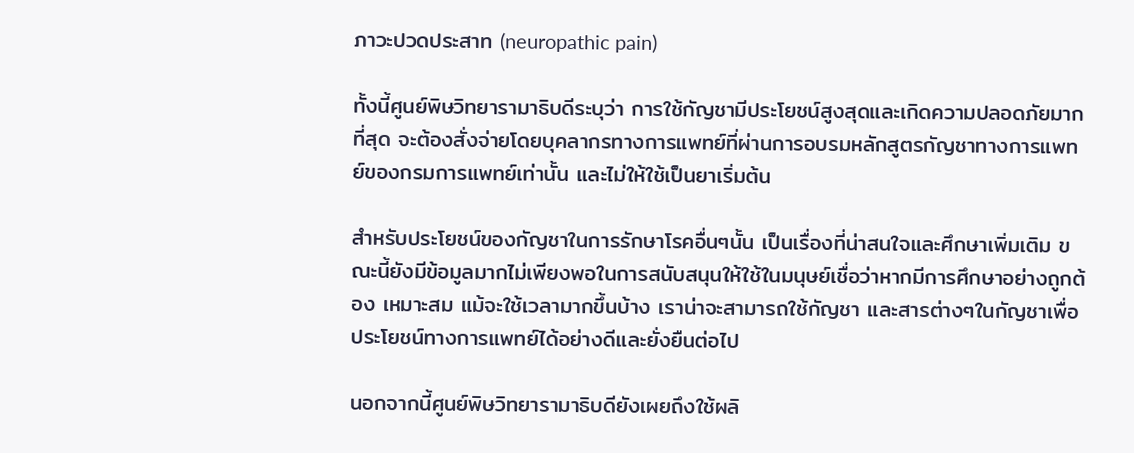ภาวะปวดประสาท (neuropathic pain)

ทั้งนี้ศูนย์พิษวิทยารามาธิบดีระบุว่า การใช้กัญชามีประโยชน์สูงสุดและเกิดความปลอดภัยมากที่สุด จะต้องสั่งจ่ายโดยบุคลากรทางการแพทย์ที่ผ่านการอบรมหลักสูตรกัญชาทางการแพทย์ของกรมการแพทย์เท่านั้น และไม่ให้ใช้เป็นยาเริ่มต้น

สำหรับประโยชน์ของกัญชาในการรักษาโรคอื่นๆนั้น เป็นเรื่องที่น่าสนใจและศึกษาเพิ่มเติม ขณะนี้ยังมีข้อมูลมากไม่เพียงพอในการสนับสนุนให้ใช้ในมนุษย์เชื่อว่าหากมีการศึกษาอย่างถูกต้อง เหมาะสม แม้จะใช้เวลามากขึ้นบ้าง เราน่าจะสามารถใช้กัญชา และสารต่างๆในกัญชาเพื่อประโยชน์ทางการแพทย์ได้อย่างดีและยั่งยืนต่อไป

นอกจากนี้ศูนย์พิษวิทยารามาธิบดียังเผยถึงใช้ผลิ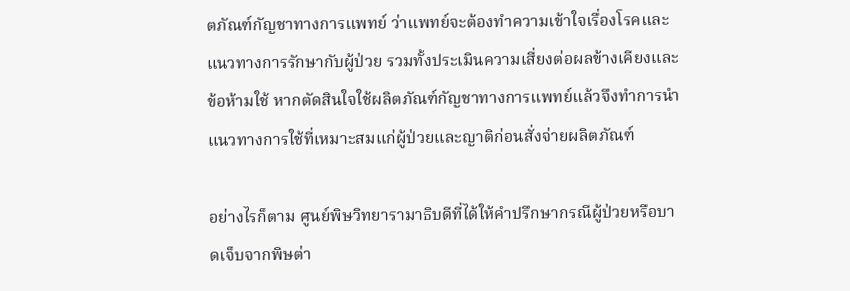ตภัณฑ์กัญชาทางการแพทย์ ว่าแพทย์จะต้องทำความเข้าใจเรื่องโรคและแนวทางการรักษากับผู้ป่วย รวมทั้งประเมินความเสี่ยงต่อผลข้างเคียงและข้อห้ามใช้ หากตัดสินใจใช้ผลิตภัณฑ์กัญชาทางการแพทย์แล้วจึงทำการนำแนวทางการใช้ที่เหมาะสมแก่ผู้ป่วยและญาติก่อนสั่งจ่ายผลิตภัณฑ์

อย่างไรก็ตาม ศูนย์พิษวิทยารามาธิบดีที่ได้ให้คำปรึกษากรณีผู้ป่วยหรือบาดเจ็บจากพิษต่า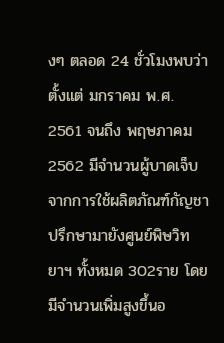งๆ ตลอด 24 ชั่วโมงพบว่าตั้งแต่ มกราคม พ.ศ. 2561 จนถึง พฤษภาคม 2562 มีจำนวนผู้บาดเจ็บจากการใช้ผลิตภัณฑ์กัญชาปรึกษามายังศูนย์พิษวิทยาฯ ทั้งหมด 302ราย โดยมีจำนวนเพิ่มสูงขึ้นอ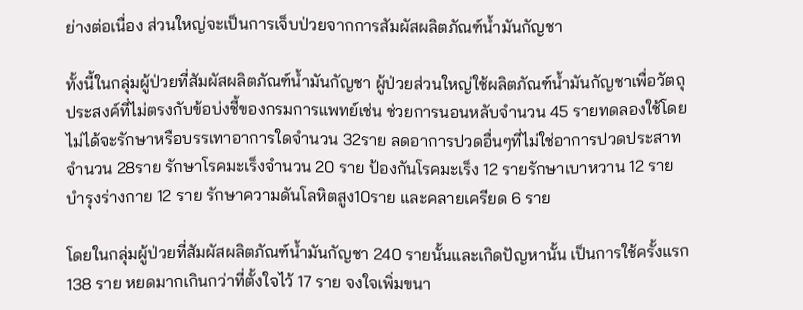ย่างต่อเนื่อง ส่วนใหญ่จะเป็นการเจ็บป่วยจากการสัมผัสผลิตภัณฑ์น้ำมันกัญชา

ทั้งนี้ในกลุ่มผู้ป่วยที่สัมผัสผลิตภัณฑ์น้ำมันกัญชา ผู้ป่วยส่วนใหญ่ใช้ผลิตภัณฑ์น้ำมันกัญชาเพื่อวัตถุประสงค์ที่ไม่ตรงกับข้อบ่งชี้ของกรมการแพทย์เช่น ช่วยการนอนหลับจำนวน 45 รายทดลองใช้โดยไม่ได้จะรักษาหรือบรรเทาอาการใดจำนวน 32ราย ลดอาการปวดอื่นๆที่ไม่ใช่อาการปวดประสาทจำนวน 28ราย รักษาโรคมะเร็งจำนวน 20 ราย ป้องกันโรคมะเร็ง 12 รายรักษาเบาหวาน 12 รายบำรุงร่างกาย 12 ราย รักษาความดันโลหิตสูง10ราย และคลายเครียด 6 ราย

โดยในกลุ่มผู้ป่วยที่สัมผัสผลิตภัณฑ์น้ำมันกัญชา 240 รายนั้นและเกิดปัญหานั้น เป็นการใช้ครั้งแรก 138 ราย หยดมากเกินกว่าที่ตั้งใจไว้ 17 ราย จงใจเพิ่มขนา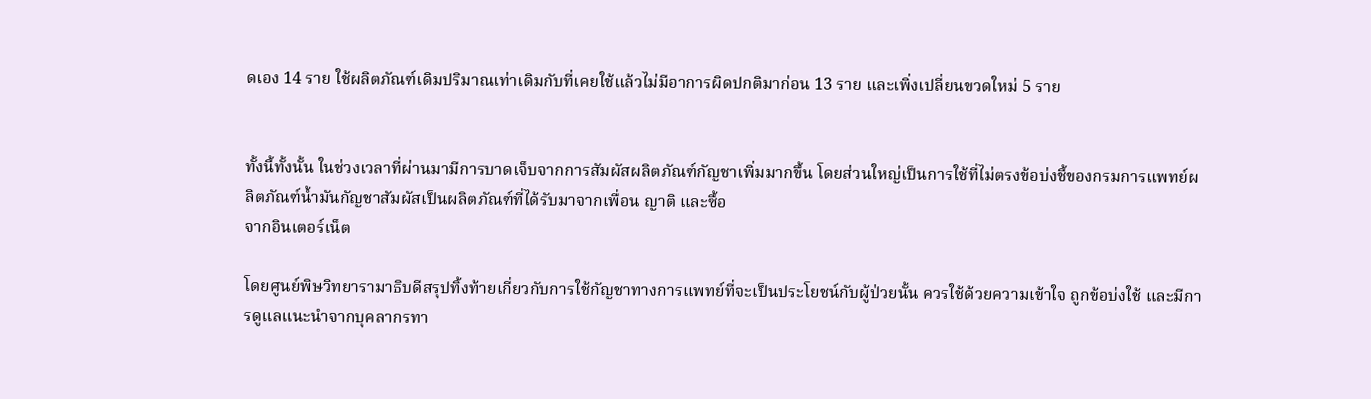ดเอง 14 ราย ใช้ผลิตภัณฑ์เดิมปริมาณเท่าเดิมกับที่เคยใช้แล้วไม่มีอาการผิดปกติมาก่อน 13 ราย และเพิ่งเปลี่ยนขวดใหม่ 5 ราย


ทั้งนี้ทั้งนั้น ในช่วงเวลาที่ผ่านมามีการบาดเจ็บจากการสัมผัสผลิตภัณฑ์กัญชาเพิ่มมากขึ้น โดยส่วนใหญ่เป็นการใช้ที่ไม่ตรงข้อบ่งชี้ของกรมการแพทย์ผลิตภัณฑ์น้ำมันกัญชาสัมผัสเป็นผลิตภัณฑ์ที่ได้รับมาจากเพื่อน ญาติ และซื้อ
จากอินเตอร์เน็ต

โดยศูนย์พิษวิทยารามาธิบดีสรุปทิ้งท้ายเกี่ยวกับการใช้กัญชาทางการแพทย์ที่จะเป็นประโยชน์กับผู้ป่วยนั้น ควรใช้ด้วยความเข้าใจ ถูกข้อบ่งใช้ และมีการดูแลแนะนำจากบุคลากรทา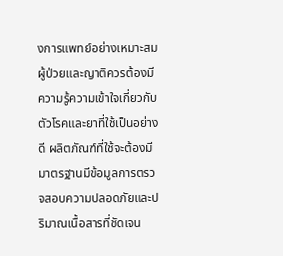งการแพทย์อย่างเหมาะสม ผู้ป่วยและญาติควรต้องมีความรู้ความเข้าใจเกี่ยวกับตัวโรคและยาที่ใช้เป็นอย่างดี ผลิตภัณฑ์ที่ใช้จะต้องมีมาตรฐานมีข้อมูลการตรวจสอบความปลอดภัยและปริมาณเนื้อสารที่ชัดเจน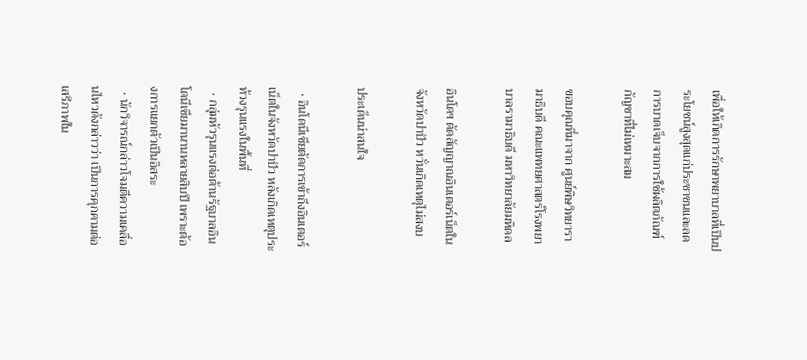เพื่อให้เกิดการรักษาพยาบาลที่เป็นประโยชน์สูงสุดแก่ประชาชนและลดการบาดเจ็บจากการใช้ผลิตภัณฑ์กัญชาที่ไม่เหมาะสม

ขอบคุณที่มาจาก ศูนย์พิษวิทยารามาธิบดี คณะแพทยศาสตร์โรงพยาบาลรามาธิบดี มหาวิทยาลัยมหิดล

อินโดฯ ตัดสัญญาณอินเตอร์เน็ตในจังหวัดปาปัว หวั่นเกิดเหตุไม่สงบ

ประเด็นน่าสนใจ

  • อินโดนีเซียตัดการเข้าถึงอินเตอร์เน็ตในจังหวัดปาปัว หลังเกิดเหตุประท้วงรุนแรงในพื้นที่
  • กลุ่มหัวรุนแรงต่อต้านรัฐบาลอินโดนีเซียมานานหลายสิบปี เพราะต้องการแยกตัวเป็นอิสระ
  • นักวิจารณ์กล่าวโจมตีความเคลื่อนไหวดังกล่าวว่า เป็นการคุกคามต่อเสรีภาพใน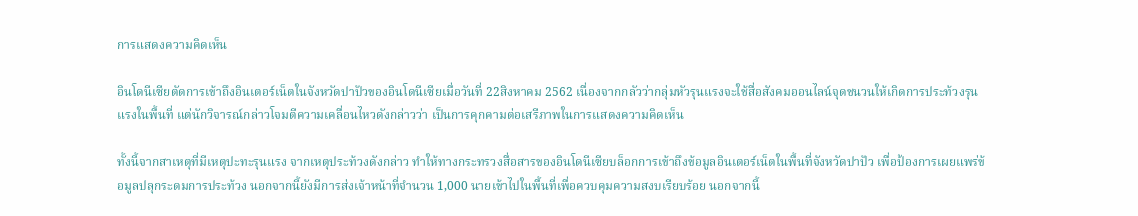การแสดงความคิดเห็น

อินโดนีเซียตัดการเข้าถึงอินเตอร์เน็ตในจังหวัดปาปัวของอินโดนีเซียเมื่อวันที่ 22สิงหาคม 2562 เนื่องจากกลัวว่ากลุ่มหัวรุนแรงจะใช้สื่อสังคมออนไลน์จุดชนวนให้เกิดการประท้วงรุนแรงในพื้นที่ แต่นักวิจารณ์กล่าวโจมตีความเคลื่อนไหวดังกล่าวว่า เป็นการคุกคามต่อเสรีภาพในการแสดงความคิดเห็น

ทั้งนี้จากสาเหตุที่มีเหตุปะทะรุนแรง จากเหตุประท้วงดังกล่าว ทำให้ทางกระทรวงสื่อสารของอินโดนีเซียบล็อกการเข้าถึงข้อมูลอินเตอร์เน็ตในพื้นที่จังหวัดปาปัว เพื่อป้องการเผยแพร่ข้อมูลปลุกระดมการประท้วง นอกจากนี้ยังมีการส่งเจ้าหน้าที่จำนวน 1,000 นายเข้าไปในพื้นที่เพื่อควบคุมความสงบเรียบร้อย นอกจากนี้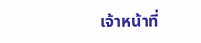เจ้าหน้าที่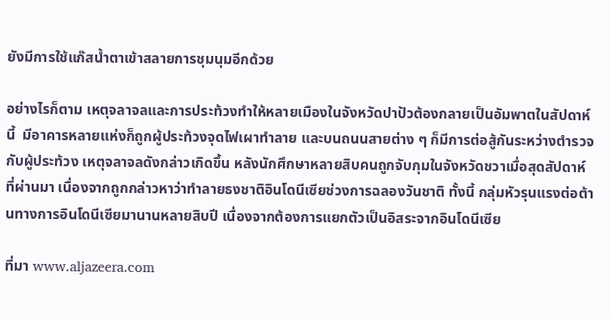ยังมีการใช้แก๊สน้ำตาเข้าสลายการชุมนุมอีกด้วย

อย่างไรก็ตาม เหตุจลาจลและการประท้วงทำให้หลายเมืองในจังหวัดปาปัวต้องกลายเป็นอัมพาตในสัปดาห์นี้  มีอาคารหลายแห่งก็ถูกผู้ประท้วงจุดไฟเผาทำลาย และบนถนนสายต่าง ๆ ก็มีการต่อสู้กันระหว่างตำรวจกับผู้ประท้วง เหตุจลาจลดังกล่าวเกิดขึ้น หลังนักศึกษาหลายสิบคนถูกจับกุมในจังหวัดชวาเมื่อสุดสัปดาห์ที่ผ่านมา เนื่องจากถูกกล่าวหาว่าทำลายธงชาติอินโดนีเซียช่วงการฉลองวันชาติ ทั้งนี้ กลุ่มหัวรุนแรงต่อต้านทางการอินโดนีเซียมานานหลายสิบปี เนื่องจากต้องการแยกตัวเป็นอิสระจากอินโดนีเซีย

ที่มา www.aljazeera.com